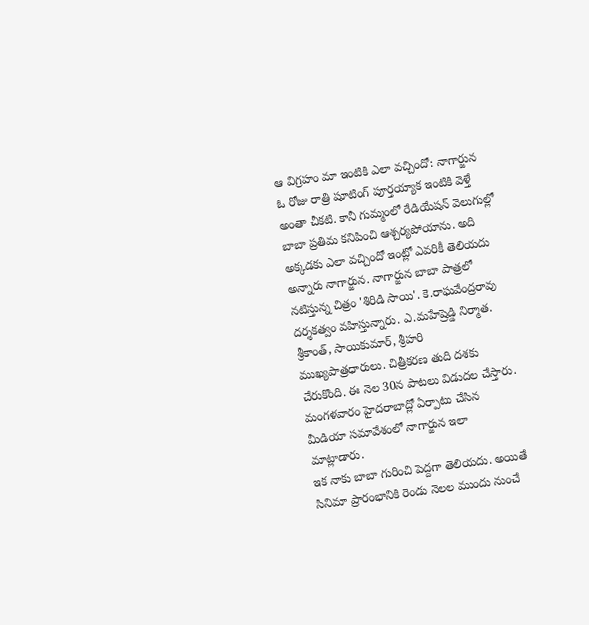ఆ విగ్రహం మా ఇంటికి ఎలా వచ్చిందో: నాగార్జున
ఓ రోజు రాత్రి షూటింగ్ పూర్తయ్యాక ఇంటికి వెళ్తే అంతా చీకటి. కానీ గుమ్మంలో రేడియేషన్ వెలుగుల్లో బాబా ప్రతిమ కనిపించి ఆశ్చర్యపోయాను. అది అక్కడకు ఎలా వచ్చిందో ఇంట్లో ఎవరికీ తెలియదు అన్నారు నాగార్జున. నాగార్జున బాబా పాత్రలో నటిస్తున్న చిత్రం 'శిరిడి సాయి'. కె.రాఘవేంద్రరావు దర్శకత్వం వహిస్తున్నారు. ఎ.మహేష్రెడ్డి నిర్మాత. శ్రీకాంత్, సాయికుమార్, శ్రీహరి ముఖ్యపాత్రధారులు. చిత్రీకరణ తుది దశకు చేరుకొంది. ఈ నెల 30న పాటలు విడుదల చేస్తారు. మంగళవారం హైదరాబాద్లో ఏర్పాటు చేసిన మీడియా సమావేశంలో నాగార్జున ఇలా మాట్లాడారు.
ఇక నాకు బాబా గురించి పెద్దగా తెలియదు. అయితే సినిమా ప్రారంభానికి రెండు నెలల ముందు నుంచే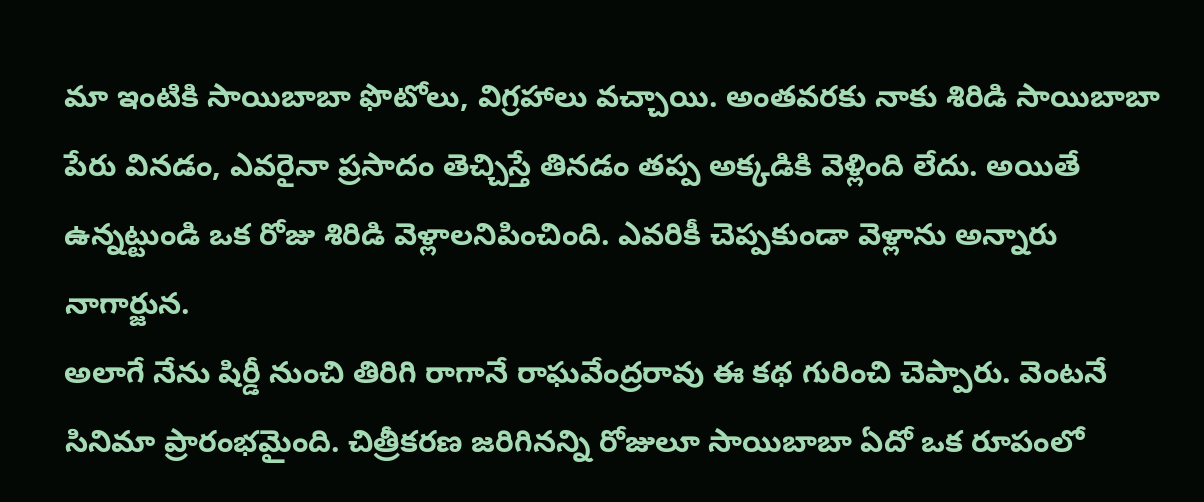మా ఇంటికి సాయిబాబా ఫొటోలు, విగ్రహాలు వచ్చాయి. అంతవరకు నాకు శిరిడి సాయిబాబా పేరు వినడం, ఎవరైనా ప్రసాదం తెచ్చిస్తే తినడం తప్ప అక్కడికి వెళ్లింది లేదు. అయితే ఉన్నట్టుండి ఒక రోజు శిరిడి వెళ్లాలనిపించింది. ఎవరికీ చెప్పకుండా వెళ్లాను అన్నారు నాగార్జున.
అలాగే నేను షిర్డీ నుంచి తిరిగి రాగానే రాఘవేంద్రరావు ఈ కథ గురించి చెప్పారు. వెంటనే సినిమా ప్రారంభమైంది. చిత్రీకరణ జరిగినన్ని రోజులూ సాయిబాబా ఏదో ఒక రూపంలో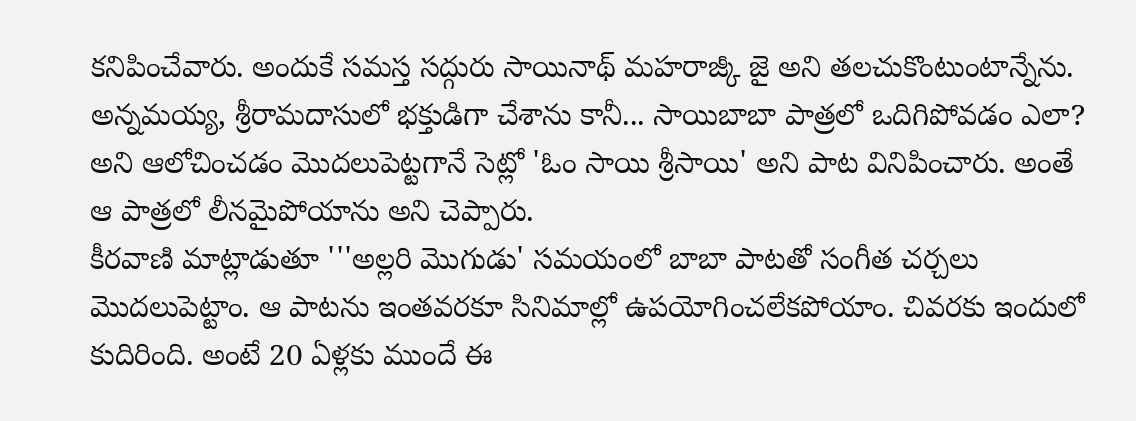కనిపించేవారు. అందుకే సమస్త సద్గురు సాయినాథ్ మహరాజ్కీ జై అని తలచుకొంటుంటాన్నేను. అన్నమయ్య, శ్రీరామదాసులో భక్తుడిగా చేశాను కానీ... సాయిబాబా పాత్రలో ఒదిగిపోవడం ఎలా? అని ఆలోచించడం మొదలుపెట్టగానే సెట్లో 'ఓం సాయి శ్రీసాయి' అని పాట వినిపించారు. అంతే ఆ పాత్రలో లీనమైపోయాను అని చెప్పారు.
కీరవాణి మాట్లాడుతూ '''అల్లరి మొగుడు' సమయంలో బాబా పాటతో సంగీత చర్చలు మొదలుపెట్టాం. ఆ పాటను ఇంతవరకూ సినిమాల్లో ఉపయోగించలేకపోయాం. చివరకు ఇందులో కుదిరింది. అంటే 20 ఏళ్లకు ముందే ఈ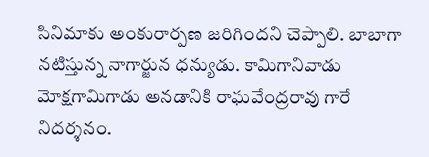సినిమాకు అంకురార్పణ జరిగిందని చెప్పాలి. బాబాగా నటిస్తున్న నాగార్జున ధన్యుడు. కామిగానివాడు మోక్షగామిగాడు అనడానికి రాఘవేంద్రరావు గారే నిదర్శనం.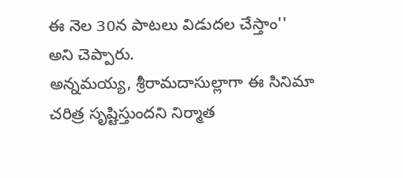ఈ నెల 30న పాటలు విడుదల చేస్తాం'' అని చెప్పారు.
అన్నమయ్య, శ్రీరామదాసుల్లాగా ఈ సినిమా చరిత్ర సృష్టిస్తుందని నిర్మాత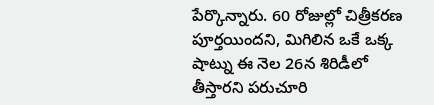పేర్కొన్నారు. 60 రోజుల్లో చిత్రీకరణ పూర్తయిందని, మిగిలిన ఒకే ఒక్క షాట్ను ఈ నెల 26న శిరిడీలో తీస్తారని పరుచూరి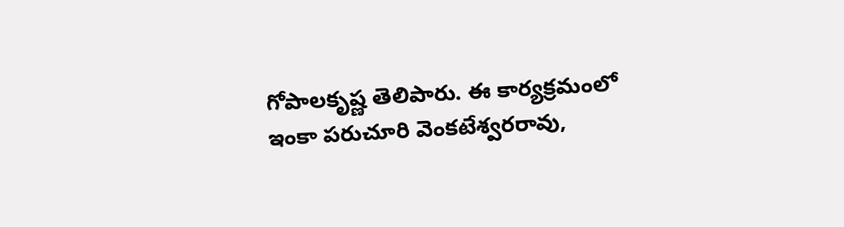గోపాలకృష్ణ తెలిపారు. ఈ కార్యక్రమంలో ఇంకా పరుచూరి వెంకటేశ్వరరావు,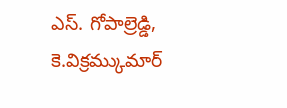ఎస్. గోపాల్రెడ్డి, కె.విక్రమ్కుమార్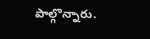పాల్గొన్నారు.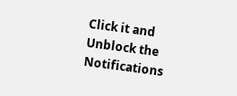Click it and Unblock the Notifications